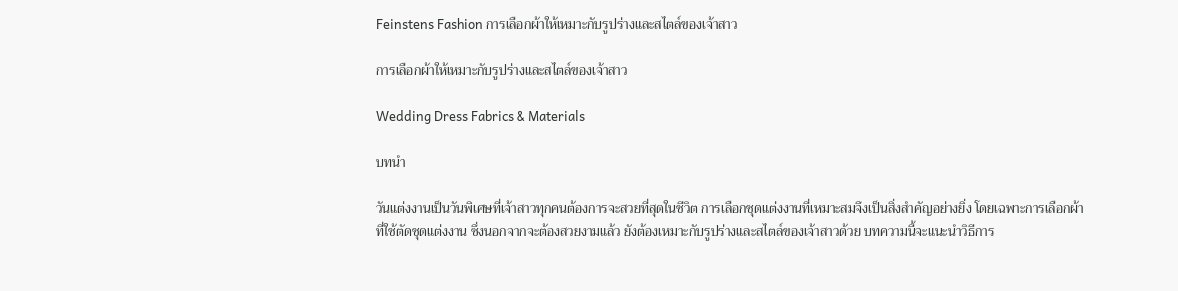Feinstens Fashion การเลือกผ้าให้เหมาะกับรูปร่างและสไตล์ของเจ้าสาว

การเลือกผ้าให้เหมาะกับรูปร่างและสไตล์ของเจ้าสาว

Wedding Dress Fabrics & Materials

บทนำ

วันแต่งงานเป็นวันพิเศษที่เจ้าสาวทุกคนต้องการจะสวยที่สุดในชีวิต การเลือกชุดแต่งงานที่เหมาะสมจึงเป็นสิ่งสำคัญอย่างยิ่ง โดยเฉพาะการเลือกผ้าที่ใช้ตัดชุดแต่งงาน ซึ่งนอกจากจะต้องสวยงามแล้ว ยังต้องเหมาะกับรูปร่างและสไตล์ของเจ้าสาวด้วย บทความนี้จะแนะนำวิธีการ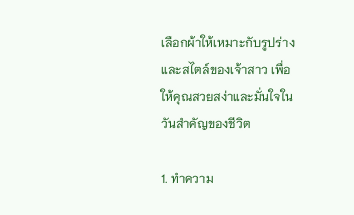เลือกผ้าให้เหมาะกับรูปร่างและสไตล์ของเจ้าสาว เพื่อให้คุณสวยสง่าและมั่นใจในวันสำคัญของชีวิต

1. ทำความ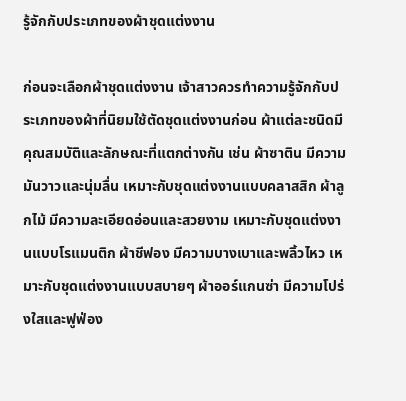รู้จักกับประเภทของผ้าชุดแต่งงาน

ก่อนจะเลือกผ้าชุดแต่งงาน เจ้าสาวควรทำความรู้จักกับประเภทของผ้าที่นิยมใช้ตัดชุดแต่งงานก่อน ผ้าแต่ละชนิดมีคุณสมบัติและลักษณะที่แตกต่างกัน เช่น ผ้าซาติน มีความมันวาวและนุ่มลื่น เหมาะกับชุดแต่งงานแบบคลาสสิก ผ้าลูกไม้ มีความละเอียดอ่อนและสวยงาม เหมาะกับชุดแต่งงานแบบโรแมนติก ผ้าชีฟอง มีความบางเบาและพลิ้วไหว เหมาะกับชุดแต่งงานแบบสบายๆ ผ้าออร์แกนซ่า มีความโปร่งใสและฟูฟ่อง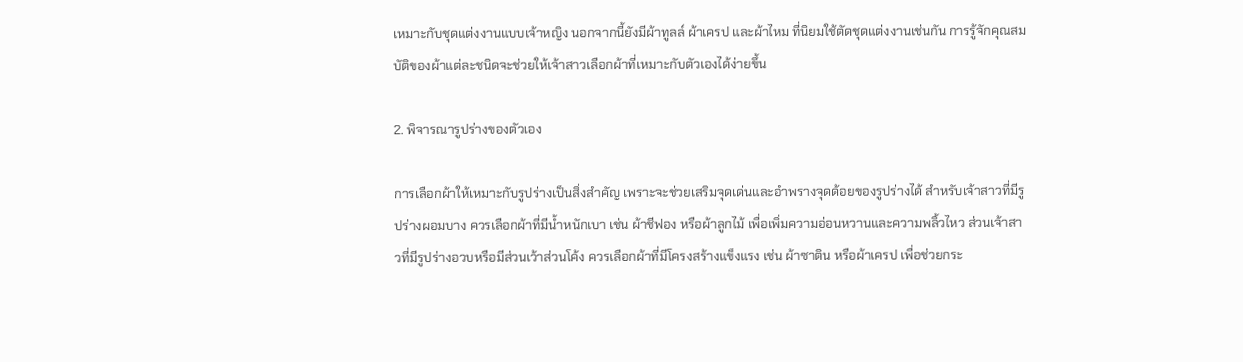เหมาะกับชุดแต่งงานแบบเจ้าหญิง นอกจากนี้ยังมีผ้าทูลล์ ผ้าเครป และผ้าไหม ที่นิยมใช้ตัดชุดแต่งงานเช่นกัน การรู้จักคุณสมบัติของผ้าแต่ละชนิดจะช่วยให้เจ้าสาวเลือกผ้าที่เหมาะกับตัวเองได้ง่ายขึ้น

2. พิจารณารูปร่างของตัวเอง

การเลือกผ้าให้เหมาะกับรูปร่างเป็นสิ่งสำคัญ เพราะจะช่วยเสริมจุดเด่นและอำพรางจุดด้อยของรูปร่างได้ สำหรับเจ้าสาวที่มีรูปร่างผอมบาง ควรเลือกผ้าที่มีน้ำหนักเบา เช่น ผ้าชีฟอง หรือผ้าลูกไม้ เพื่อเพิ่มความอ่อนหวานและความพลิ้วไหว ส่วนเจ้าสาวที่มีรูปร่างอวบหรือมีส่วนเว้าส่วนโค้ง ควรเลือกผ้าที่มีโครงสร้างแข็งแรง เช่น ผ้าซาติน หรือผ้าเครป เพื่อช่วยกระ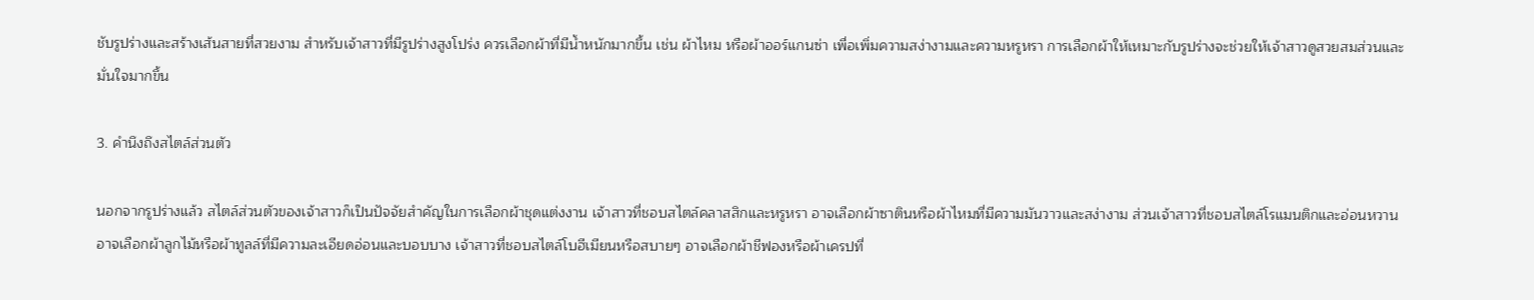ชับรูปร่างและสร้างเส้นสายที่สวยงาม สำหรับเจ้าสาวที่มีรูปร่างสูงโปร่ง ควรเลือกผ้าที่มีน้ำหนักมากขึ้น เช่น ผ้าไหม หรือผ้าออร์แกนซ่า เพื่อเพิ่มความสง่างามและความหรูหรา การเลือกผ้าให้เหมาะกับรูปร่างจะช่วยให้เจ้าสาวดูสวยสมส่วนและมั่นใจมากขึ้น

3. คำนึงถึงสไตล์ส่วนตัว

นอกจากรูปร่างแล้ว สไตล์ส่วนตัวของเจ้าสาวก็เป็นปัจจัยสำคัญในการเลือกผ้าชุดแต่งงาน เจ้าสาวที่ชอบสไตล์คลาสสิกและหรูหรา อาจเลือกผ้าซาตินหรือผ้าไหมที่มีความมันวาวและสง่างาม ส่วนเจ้าสาวที่ชอบสไตล์โรแมนติกและอ่อนหวาน อาจเลือกผ้าลูกไม้หรือผ้าทูลล์ที่มีความละเอียดอ่อนและบอบบาง เจ้าสาวที่ชอบสไตล์โบฮีเมียนหรือสบายๆ อาจเลือกผ้าชีฟองหรือผ้าเครปที่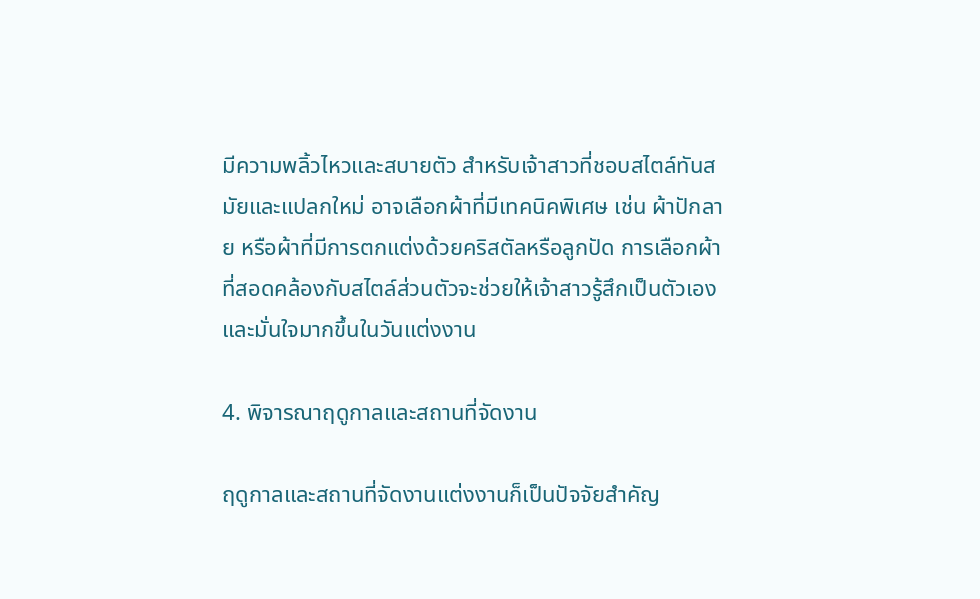มีความพลิ้วไหวและสบายตัว สำหรับเจ้าสาวที่ชอบสไตล์ทันสมัยและแปลกใหม่ อาจเลือกผ้าที่มีเทคนิคพิเศษ เช่น ผ้าปักลาย หรือผ้าที่มีการตกแต่งด้วยคริสตัลหรือลูกปัด การเลือกผ้าที่สอดคล้องกับสไตล์ส่วนตัวจะช่วยให้เจ้าสาวรู้สึกเป็นตัวเองและมั่นใจมากขึ้นในวันแต่งงาน

4. พิจารณาฤดูกาลและสถานที่จัดงาน

ฤดูกาลและสถานที่จัดงานแต่งงานก็เป็นปัจจัยสำคัญ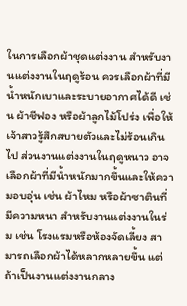ในการเลือกผ้าชุดแต่งงาน สำหรับงานแต่งงานในฤดูร้อน ควรเลือกผ้าที่มีน้ำหนักเบาและระบายอากาศได้ดี เช่น ผ้าชีฟอง หรือผ้าลูกไม้โปร่ง เพื่อให้เจ้าสาวรู้สึกสบายตัวและไม่ร้อนเกินไป ส่วนงานแต่งงานในฤดูหนาว อาจเลือกผ้าที่มีน้ำหนักมากขึ้นและให้ความอบอุ่น เช่น ผ้าไหม หรือผ้าซาตินที่มีความหนา สำหรับงานแต่งงานในร่ม เช่น โรงแรมหรือห้องจัดเลี้ยง สามารถเลือกผ้าได้หลากหลายขึ้น แต่ถ้าเป็นงานแต่งงานกลาง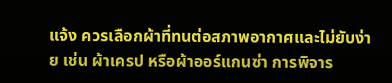แจ้ง ควรเลือกผ้าที่ทนต่อสภาพอากาศและไม่ยับง่าย เช่น ผ้าเครป หรือผ้าออร์แกนซ่า การพิจาร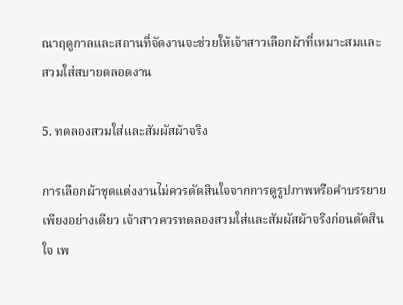ณาฤดูกาลและสถานที่จัดงานจะช่วยให้เจ้าสาวเลือกผ้าที่เหมาะสมและสวมใส่สบายตลอดงาน

5. ทดลองสวมใส่และสัมผัสผ้าจริง

การเลือกผ้าชุดแต่งงานไม่ควรตัดสินใจจากการดูรูปภาพหรือคำบรรยายเพียงอย่างเดียว เจ้าสาวควรทดลองสวมใส่และสัมผัสผ้าจริงก่อนตัดสินใจ เพ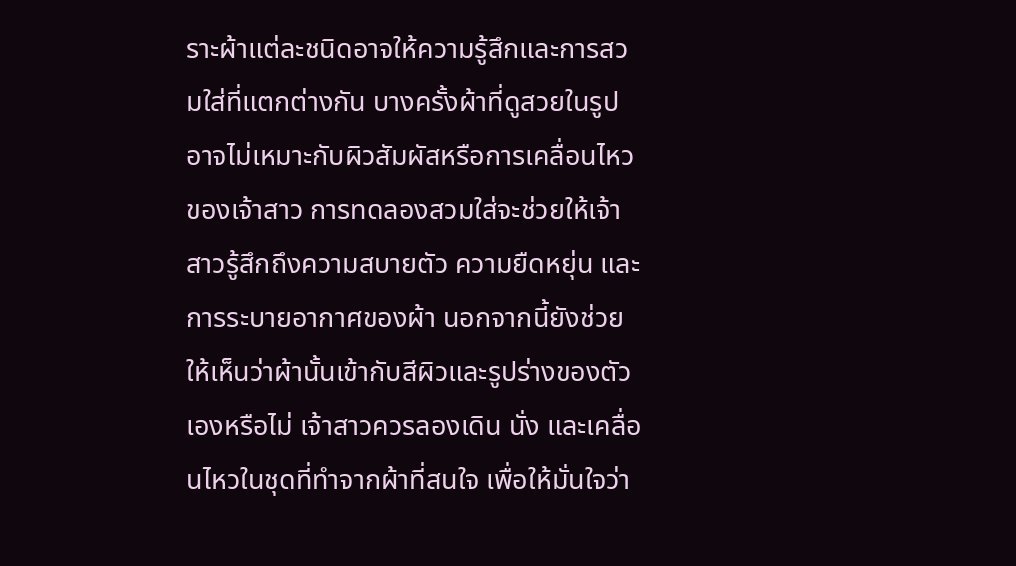ราะผ้าแต่ละชนิดอาจให้ความรู้สึกและการสวมใส่ที่แตกต่างกัน บางครั้งผ้าที่ดูสวยในรูปอาจไม่เหมาะกับผิวสัมผัสหรือการเคลื่อนไหวของเจ้าสาว การทดลองสวมใส่จะช่วยให้เจ้าสาวรู้สึกถึงความสบายตัว ความยืดหยุ่น และการระบายอากาศของผ้า นอกจากนี้ยังช่วยให้เห็นว่าผ้านั้นเข้ากับสีผิวและรูปร่างของตัวเองหรือไม่ เจ้าสาวควรลองเดิน นั่ง และเคลื่อนไหวในชุดที่ทำจากผ้าที่สนใจ เพื่อให้มั่นใจว่า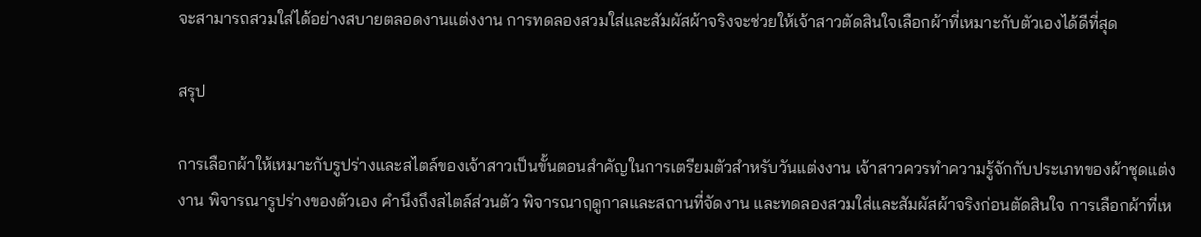จะสามารถสวมใส่ได้อย่างสบายตลอดงานแต่งงาน การทดลองสวมใส่และสัมผัสผ้าจริงจะช่วยให้เจ้าสาวตัดสินใจเลือกผ้าที่เหมาะกับตัวเองได้ดีที่สุด

สรุป

การเลือกผ้าให้เหมาะกับรูปร่างและสไตล์ของเจ้าสาวเป็นขั้นตอนสำคัญในการเตรียมตัวสำหรับวันแต่งงาน เจ้าสาวควรทำความรู้จักกับประเภทของผ้าชุดแต่งงาน พิจารณารูปร่างของตัวเอง คำนึงถึงสไตล์ส่วนตัว พิจารณาฤดูกาลและสถานที่จัดงาน และทดลองสวมใส่และสัมผัสผ้าจริงก่อนตัดสินใจ การเลือกผ้าที่เห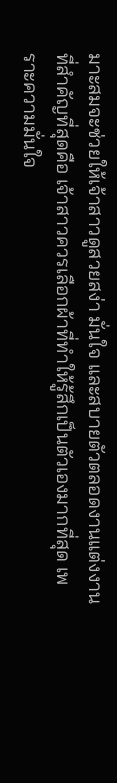มาะสมจะช่วยให้เจ้าสาวดูสวยสง่า มั่นใจ และสบายตัวตลอดงานแต่งงาน ที่สำคัญที่สุดคือ เจ้าสาวควรเลือกผ้าที่ทำให้รู้สึกเป็นตัวเองมากที่สุด เพราะความมั่นใจ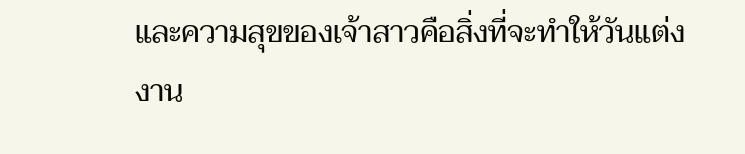และความสุขของเจ้าสาวคือสิ่งที่จะทำให้วันแต่งงาน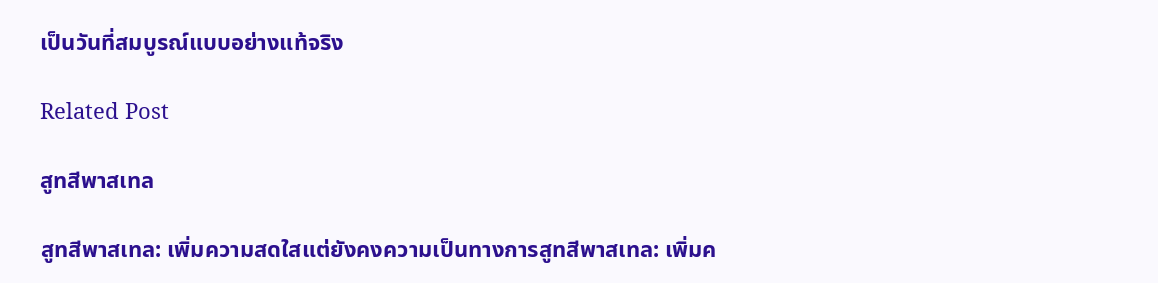เป็นวันที่สมบูรณ์แบบอย่างแท้จริง

Related Post

สูทสีพาสเทล

สูทสีพาสเทล: เพิ่มความสดใสแต่ยังคงความเป็นทางการสูทสีพาสเทล: เพิ่มค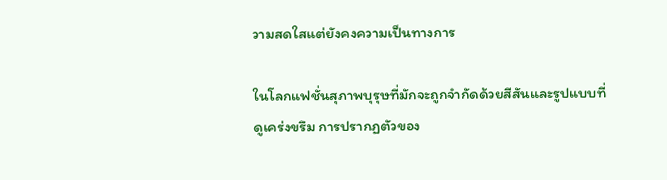วามสดใสแต่ยังคงความเป็นทางการ

ในโลกแฟชั่นสุภาพบุรุษที่มักจะถูกจำกัดด้วยสีสันและรูปแบบที่ดูเคร่งขรึม การปรากฏตัวของ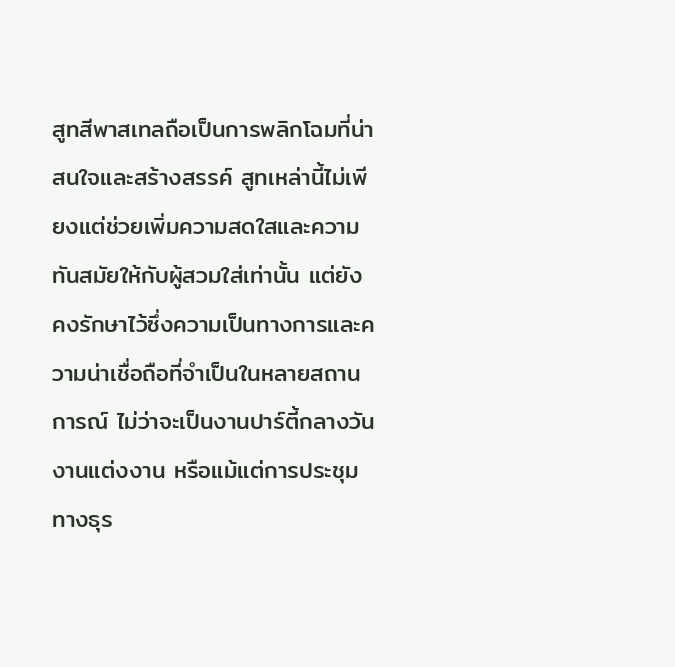สูทสีพาสเทลถือเป็นการพลิกโฉมที่น่าสนใจและสร้างสรรค์ สูทเหล่านี้ไม่เพียงแต่ช่วยเพิ่มความสดใสและความทันสมัยให้กับผู้สวมใส่เท่านั้น แต่ยังคงรักษาไว้ซึ่งความเป็นทางการและความน่าเชื่อถือที่จำเป็นในหลายสถานการณ์ ไม่ว่าจะเป็นงานปาร์ตี้กลางวัน งานแต่งงาน หรือแม้แต่การประชุมทางธุร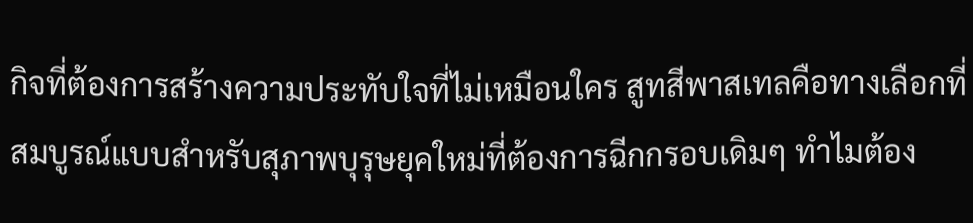กิจที่ต้องการสร้างความประทับใจที่ไม่เหมือนใคร สูทสีพาสเทลคือทางเลือกที่สมบูรณ์แบบสำหรับสุภาพบุรุษยุคใหม่ที่ต้องการฉีกกรอบเดิมๆ ทำไมต้อง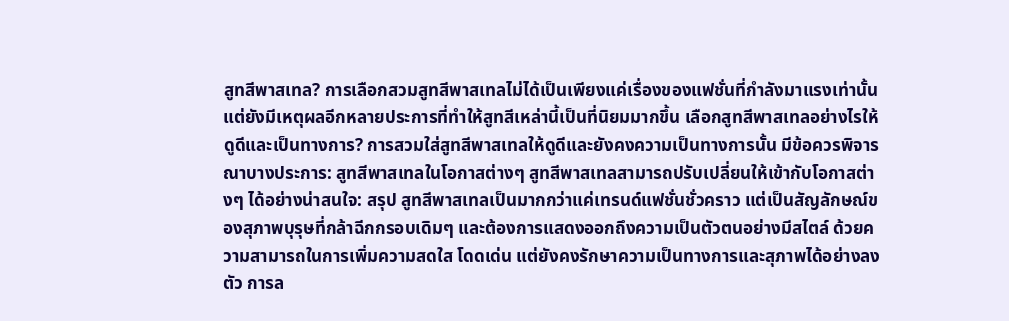สูทสีพาสเทล? การเลือกสวมสูทสีพาสเทลไม่ได้เป็นเพียงแค่เรื่องของแฟชั่นที่กำลังมาแรงเท่านั้น แต่ยังมีเหตุผลอีกหลายประการที่ทำให้สูทสีเหล่านี้เป็นที่นิยมมากขึ้น เลือกสูทสีพาสเทลอย่างไรให้ดูดีและเป็นทางการ? การสวมใส่สูทสีพาสเทลให้ดูดีและยังคงความเป็นทางการนั้น มีข้อควรพิจารณาบางประการ: สูทสีพาสเทลในโอกาสต่างๆ สูทสีพาสเทลสามารถปรับเปลี่ยนให้เข้ากับโอกาสต่างๆ ได้อย่างน่าสนใจ: สรุป สูทสีพาสเทลเป็นมากกว่าแค่เทรนด์แฟชั่นชั่วคราว แต่เป็นสัญลักษณ์ของสุภาพบุรุษที่กล้าฉีกกรอบเดิมๆ และต้องการแสดงออกถึงความเป็นตัวตนอย่างมีสไตล์ ด้วยความสามารถในการเพิ่มความสดใส โดดเด่น แต่ยังคงรักษาความเป็นทางการและสุภาพได้อย่างลงตัว การล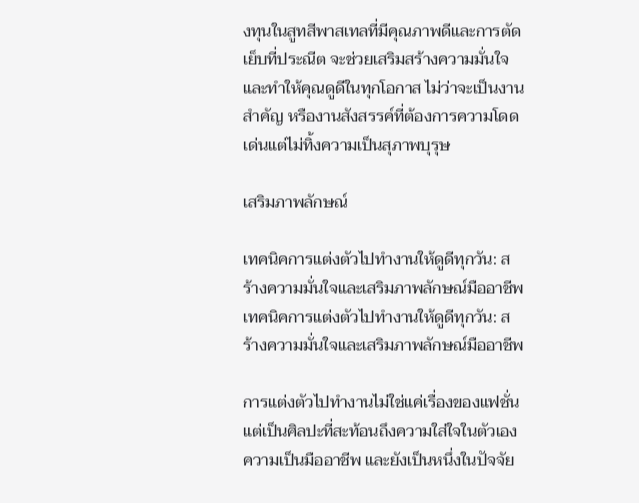งทุนในสูทสีพาสเทลที่มีคุณภาพดีและการตัดเย็บที่ประณีต จะช่วยเสริมสร้างความมั่นใจและทำให้คุณดูดีในทุกโอกาส ไม่ว่าจะเป็นงานสำคัญ หรืองานสังสรรค์ที่ต้องการความโดดเด่นแต่ไม่ทิ้งความเป็นสุภาพบุรุษ

เสริมภาพลักษณ์

เทคนิคการแต่งตัวไปทำงานให้ดูดีทุกวัน: สร้างความมั่นใจและเสริมภาพลักษณ์มืออาชีพเทคนิคการแต่งตัวไปทำงานให้ดูดีทุกวัน: สร้างความมั่นใจและเสริมภาพลักษณ์มืออาชีพ

การแต่งตัวไปทำงานไม่ใช่แค่เรื่องของแฟชั่น แต่เป็นศิลปะที่สะท้อนถึงความใส่ใจในตัวเอง ความเป็นมืออาชีพ และยังเป็นหนึ่งในปัจจัย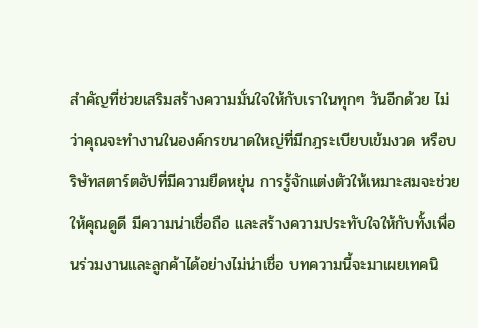สำคัญที่ช่วยเสริมสร้างความมั่นใจให้กับเราในทุกๆ วันอีกด้วย ไม่ว่าคุณจะทำงานในองค์กรขนาดใหญ่ที่มีกฎระเบียบเข้มงวด หรือบริษัทสตาร์ตอัปที่มีความยืดหยุ่น การรู้จักแต่งตัวให้เหมาะสมจะช่วยให้คุณดูดี มีความน่าเชื่อถือ และสร้างความประทับใจให้กับทั้งเพื่อนร่วมงานและลูกค้าได้อย่างไม่น่าเชื่อ บทความนี้จะมาเผยเทคนิ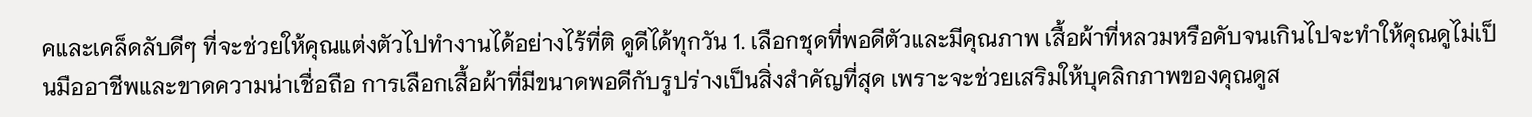คและเคล็ดลับดีๆ ที่จะช่วยให้คุณแต่งตัวไปทำงานได้อย่างไร้ที่ติ ดูดีได้ทุกวัน 1. เลือกชุดที่พอดีตัวและมีคุณภาพ เสื้อผ้าที่หลวมหรือคับจนเกินไปจะทำให้คุณดูไม่เป็นมืออาชีพและขาดความน่าเชื่อถือ การเลือกเสื้อผ้าที่มีขนาดพอดีกับรูปร่างเป็นสิ่งสำคัญที่สุด เพราะจะช่วยเสริมให้บุคลิกภาพของคุณดูส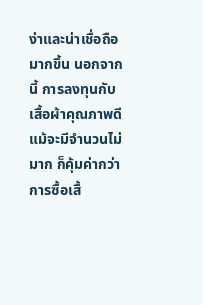ง่าและน่าเชื่อถือมากขึ้น นอกจากนี้ การลงทุนกับเสื้อผ้าคุณภาพดี แม้จะมีจำนวนไม่มาก ก็คุ้มค่ากว่าการซื้อเสื้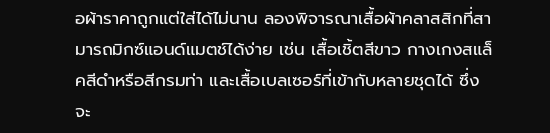อผ้าราคาถูกแต่ใส่ได้ไม่นาน ลองพิจารณาเสื้อผ้าคลาสสิกที่สามารถมิกซ์แอนด์แมตช์ได้ง่าย เช่น เสื้อเชิ้ตสีขาว กางเกงสแล็คสีดำหรือสีกรมท่า และเสื้อเบลเซอร์ที่เข้ากับหลายชุดได้ ซึ่งจะ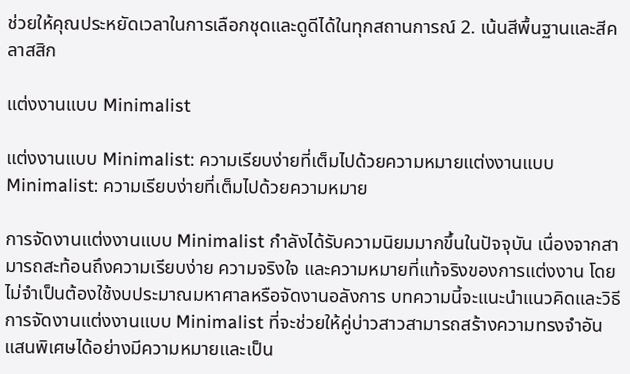ช่วยให้คุณประหยัดเวลาในการเลือกชุดและดูดีได้ในทุกสถานการณ์ 2. เน้นสีพื้นฐานและสีคลาสสิก

แต่งงานแบบ Minimalist

แต่งงานแบบ Minimalist: ความเรียบง่ายที่เต็มไปด้วยความหมายแต่งงานแบบ Minimalist: ความเรียบง่ายที่เต็มไปด้วยความหมาย

การจัดงานแต่งงานแบบ Minimalist กำลังได้รับความนิยมมากขึ้นในปัจจุบัน เนื่องจากสามารถสะท้อนถึงความเรียบง่าย ความจริงใจ และความหมายที่แท้จริงของการแต่งงาน โดยไม่จำเป็นต้องใช้งบประมาณมหาศาลหรือจัดงานอลังการ บทความนี้จะแนะนำแนวคิดและวิธีการจัดงานแต่งงานแบบ Minimalist ที่จะช่วยให้คู่บ่าวสาวสามารถสร้างความทรงจำอันแสนพิเศษได้อย่างมีความหมายและเป็น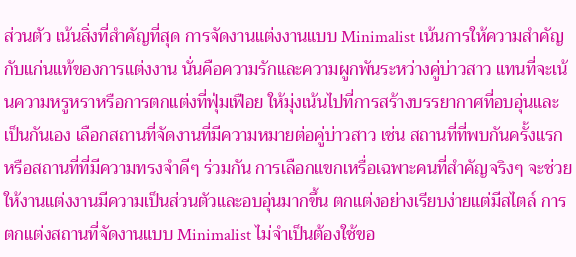ส่วนตัว เน้นสิ่งที่สำคัญที่สุด การจัดงานแต่งงานแบบ Minimalist เน้นการให้ความสำคัญกับแก่นแท้ของการแต่งงาน นั่นคือความรักและความผูกพันระหว่างคู่บ่าวสาว แทนที่จะเน้นความหรูหราหรือการตกแต่งที่ฟุ่มเฟือย ให้มุ่งเน้นไปที่การสร้างบรรยากาศที่อบอุ่นและเป็นกันเอง เลือกสถานที่จัดงานที่มีความหมายต่อคู่บ่าวสาว เช่น สถานที่ที่พบกันครั้งแรก หรือสถานที่ที่มีความทรงจำดีๆ ร่วมกัน การเลือกแขกเหรื่อเฉพาะคนที่สำคัญจริงๆ จะช่วยให้งานแต่งงานมีความเป็นส่วนตัวและอบอุ่นมากขึ้น ตกแต่งอย่างเรียบง่ายแต่มีสไตล์ การตกแต่งสถานที่จัดงานแบบ Minimalist ไม่จำเป็นต้องใช้ขอ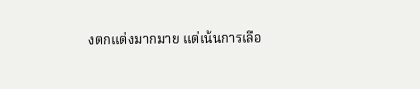งตกแต่งมากมาย แต่เน้นการเลือ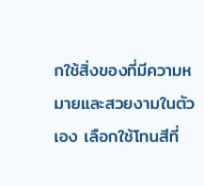กใช้สิ่งของที่มีความหมายและสวยงามในตัวเอง เลือกใช้โทนสีที่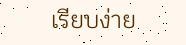เรียบง่าย